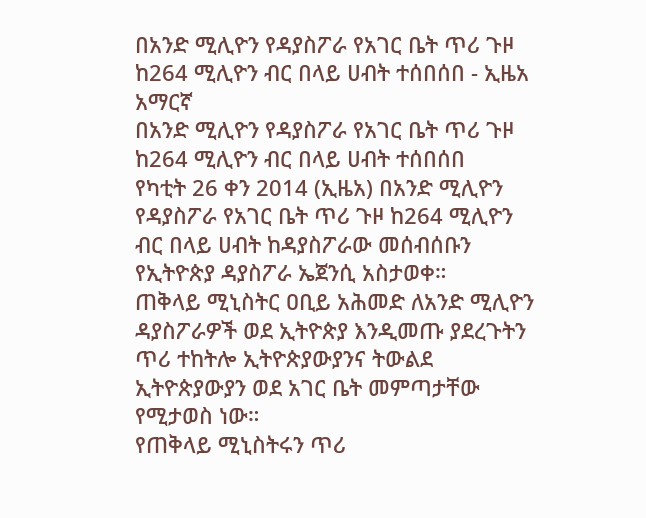በአንድ ሚሊዮን የዳያስፖራ የአገር ቤት ጥሪ ጉዞ ከ264 ሚሊዮን ብር በላይ ሀብት ተሰበሰበ - ኢዜአ አማርኛ
በአንድ ሚሊዮን የዳያስፖራ የአገር ቤት ጥሪ ጉዞ ከ264 ሚሊዮን ብር በላይ ሀብት ተሰበሰበ
የካቲት 26 ቀን 2014 (ኢዜአ) በአንድ ሚሊዮን የዳያስፖራ የአገር ቤት ጥሪ ጉዞ ከ264 ሚሊዮን ብር በላይ ሀብት ከዳያስፖራው መሰብሰቡን የኢትዮጵያ ዳያስፖራ ኤጀንሲ አስታወቀ።
ጠቅላይ ሚኒስትር ዐቢይ አሕመድ ለአንድ ሚሊዮን ዳያስፖራዎች ወደ ኢትዮጵያ እንዲመጡ ያደረጉትን ጥሪ ተከትሎ ኢትዮጵያውያንና ትውልደ ኢትዮጵያውያን ወደ አገር ቤት መምጣታቸው የሚታወስ ነው።
የጠቅላይ ሚኒስትሩን ጥሪ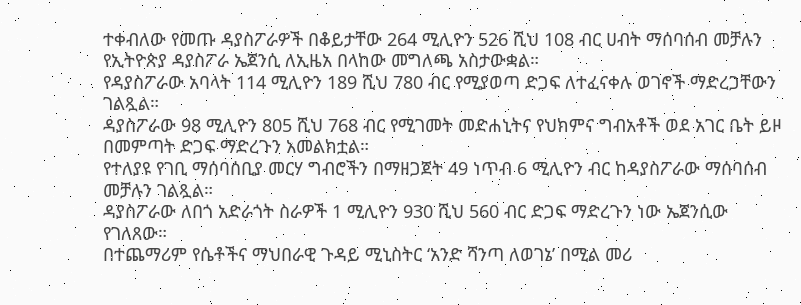ተቀብለው የመጡ ዳያስፖራዎች በቆይታቸው 264 ሚሊዮን 526 ሺህ 108 ብር ሀብት ማሰባሰብ መቻሉን የኢትዮጵያ ዳያስፖራ ኤጀንሲ ለኢዜአ በላከው መግለጫ አስታውቋል።
የዳያስፖራው አባላት 114 ሚሊዮን 189 ሺህ 780 ብር የሚያወጣ ድጋፍ ለተፈናቀሉ ወገኖች ማድረጋቸውን ገልጿል።
ዳያስፖራው 98 ሚሊዮን 805 ሺህ 768 ብር የሚገመት መድሐኒትና የህክምና ግብአቶች ወደ አገር ቤት ይዞ በመምጣት ድጋፍ ማድረጉን አመልክቷል።
የተለያዩ የገቢ ማሰባሰቢያ መርሃ ግብሮችን በማዘጋጀት 49 ነጥብ 6 ሚሊዮን ብር ከዳያስፖራው ማሰባሰብ መቻሉን ገልጿል።
ዳያስፖራው ለበጎ አድራጎት ስራዎች 1 ሚሊዮን 930 ሺህ 560 ብር ድጋፍ ማድረጉን ነው ኤጀንሲው የገለጸው።
በተጨማሪም የሴቶችና ማህበራዊ ጉዳይ ሚኒስትር ‘አንድ ሻንጣ ለወገኔ’ በሚል መሪ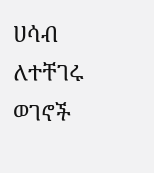ሀሳብ ለተቸገሩ ወገኖች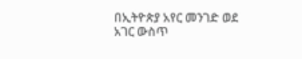በኢትዮጵያ አየር መንገድ ወደ አገር ውስጥ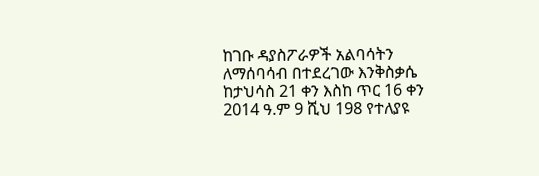ከገቡ ዳያስፖራዎች አልባሳትን ለማሰባሳብ በተደረገው እንቅስቃሴ ከታህሳስ 21 ቀን እስከ ጥር 16 ቀን 2014 ዓ.ም 9 ሺህ 198 የተለያዩ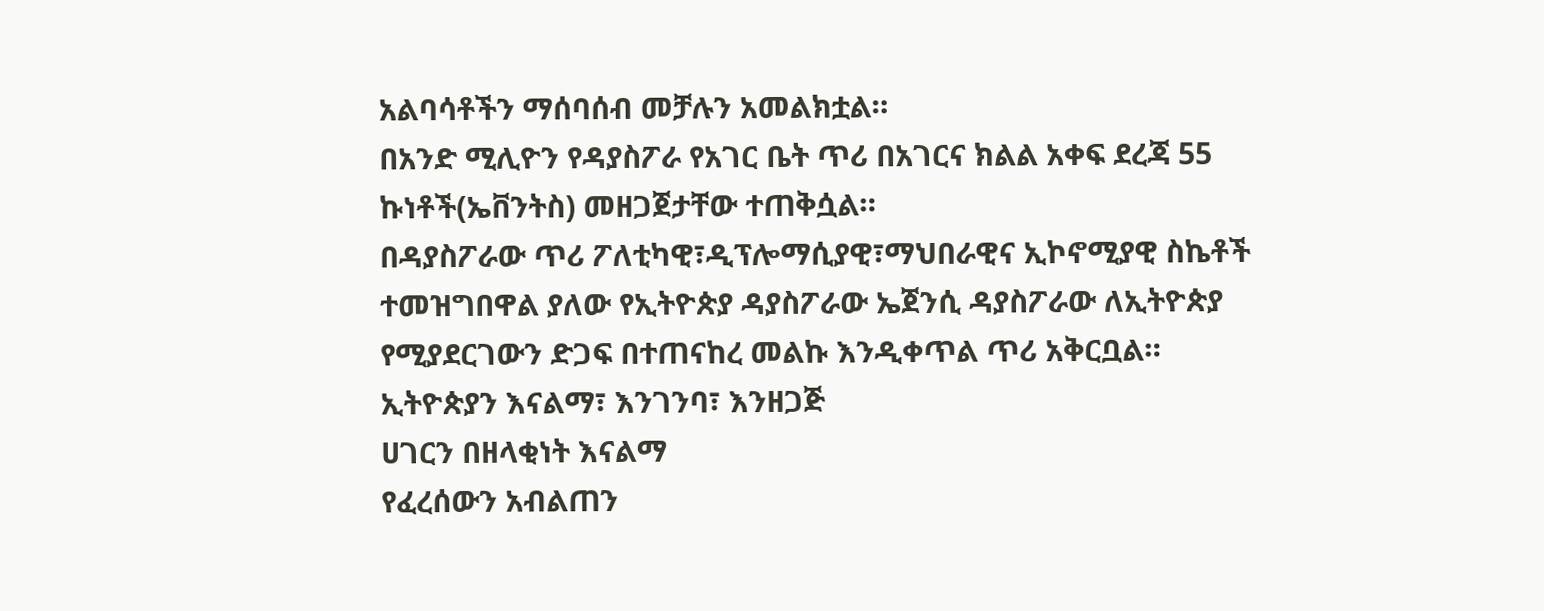አልባሳቶችን ማሰባሰብ መቻሉን አመልክቷል።
በአንድ ሚሊዮን የዳያስፖራ የአገር ቤት ጥሪ በአገርና ክልል አቀፍ ደረጃ 55 ኩነቶች(ኤቨንትስ) መዘጋጀታቸው ተጠቅሷል።
በዳያስፖራው ጥሪ ፖለቲካዊ፣ዲፕሎማሲያዊ፣ማህበራዊና ኢኮኖሚያዊ ስኬቶች ተመዝግበዋል ያለው የኢትዮጵያ ዳያስፖራው ኤጀንሲ ዳያስፖራው ለኢትዮጵያ የሚያደርገውን ድጋፍ በተጠናከረ መልኩ እንዲቀጥል ጥሪ አቅርቧል።
ኢትዮጵያን እናልማ፣ እንገንባ፣ እንዘጋጅ
ሀገርን በዘላቂነት እናልማ
የፈረሰውን አብልጠን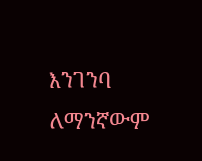እንገንባ
ለማንኛውም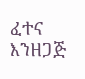ፈተና እንዘጋጅ